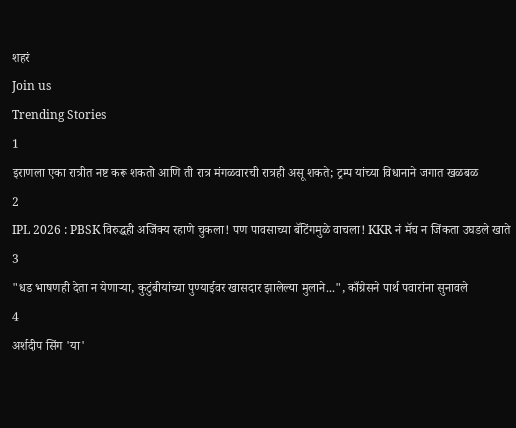शहरं
Join us
Trending Stories
1
इराणला एका रात्रीत नष्ट करू शकतो आणि ती रात्र मंगळवारची रात्रही असू शकते; ट्रम्प यांच्या विधानाने जगात खळबळ
2
IPL 2026 : PBSK विरुद्धही अजिंक्य रहाणे चुकला! पण पावसाच्या बॅटिंगमुळे वाचला! KKR नं मॅच न जिंकता उघडले खाते
3
"धड भाषणही देता न येणाऱ्या, कुटुंबीयांच्या पुण्याईवर खासदार झालेल्या मुलाने...", काँग्रेसने पार्थ पवारांना सुनावले
4
अर्शदीप सिंग 'या'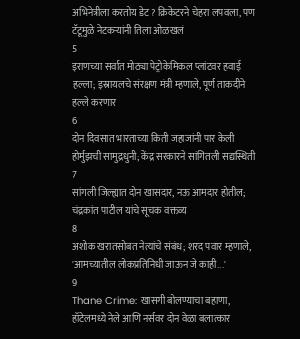अभिनेत्रीला करतोय डेट? क्रिकेटरने चेहरा लपवला, पण टॅटूमुळे नेटकऱ्यांनी तिला ओळखलं
5
इराणच्या सर्वात मोठ्या पेट्रोकेमिकल प्लांटवर हवाई हल्ला; इस्रायलचे संरक्षण मंत्री म्हणाले, पूर्ण ताकदीने हल्ले करणार
6
दोन दिवसात भारताच्या किती जहाजांनी पार केली होर्मुझची सामुद्रधुनी; केंद्र सरकारने सांगितली सद्यस्थिती
7
सांगली जिल्ह्यात दोन खासदार, नऊ आमदार होतील; चंद्रकांत पाटील यांचे सूचक वक्तव्य
8
अशोक खरातसोबत नेत्यांचे संबंध; शरद पवार म्हणाले, 'आमच्यातील लोकप्रतिनिधी जाऊन जे काही...'
9
Thane Crime: खासगी बोलण्याचा बहाणा, हॉटेलमध्ये नेले आणि नर्सवर दोन वेळा बलात्कार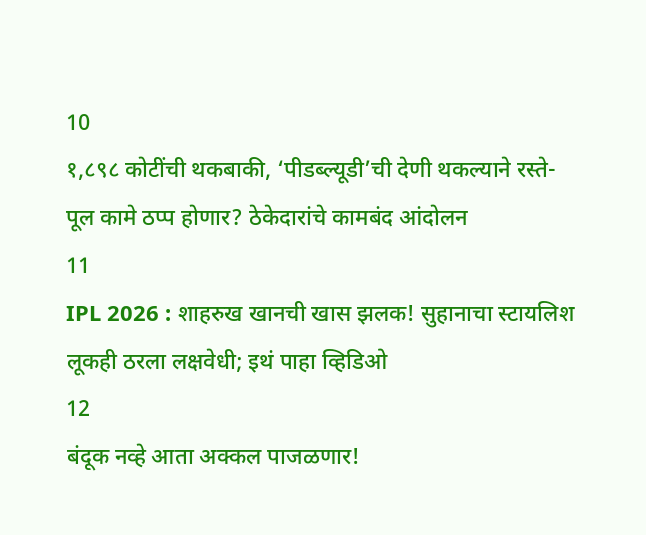10
१,८९८ कोटींची थकबाकी, ‘पीडब्ल्यूडी’ची देणी थकल्याने रस्ते-पूल कामे ठप्प होणार? ठेकेदारांचे कामबंद आंदोलन
11
IPL 2026 : शाहरुख खानची खास झलक! सुहानाचा स्टायलिश लूकही ठरला लक्षवेधी; इथं पाहा व्हिडिओ
12
बंदूक नव्हे आता अक्कल पाजळणार!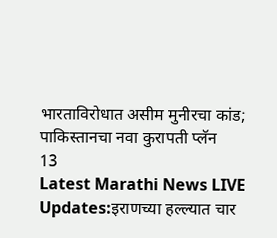भारताविरोधात असीम मुनीरचा कांड; पाकिस्तानचा नवा कुरापती प्लॅन
13
Latest Marathi News LIVE Updates:इराणच्या हल्ल्यात चार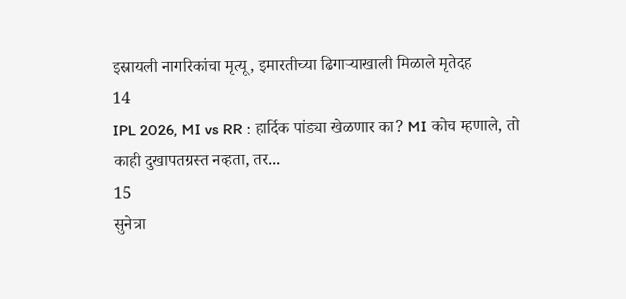इस्रायली नागरिकांचा मृत्यू, इमारतीच्या ढिगाऱ्याखाली मिळाले मृतेदह
14
IPL 2026, MI vs RR : हार्दिक पांड्या खेळणार का? MI कोच म्हणाले, तो काही दुखापतग्रस्त नव्हता, तर...
15
सुनेत्रा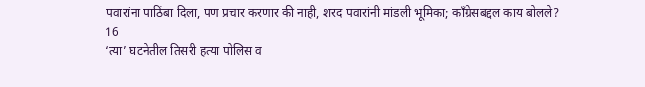पवारांना पाठिंबा दिला, पण प्रचार करणार की नाही, शरद पवारांनी मांडली भूमिका; काँग्रेसबद्दल काय बोलले?
16
‘त्या’ घटनेतील तिसरी हत्या पोलिस व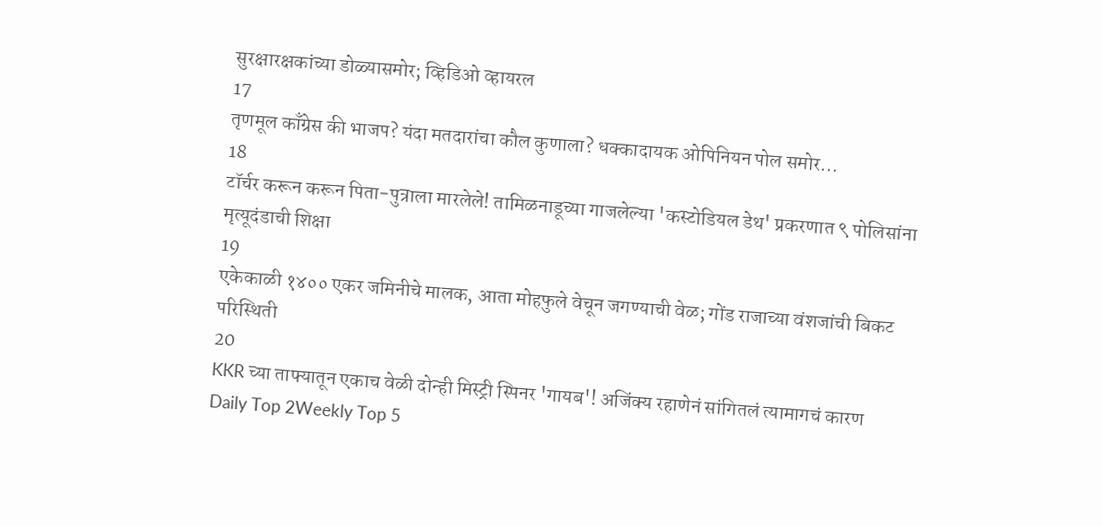सुरक्षारक्षकांच्या डोळ्यासमोर; व्हिडिओ व्हायरल
17
तृणमूल काँग्रेस की भाजप? यंदा मतदारांचा कौल कुणाला? धक्कादायक ओपिनियन पोल समोर...
18
टॉर्चर करून करून पिता-पुत्राला मारलेले! तामिळनाडूच्या गाजलेल्या 'कस्टोडियल डेथ' प्रकरणात ९ पोलिसांना मृत्यूदंडाची शिक्षा
19
एकेकाळी १४०० एकर जमिनीचे मालक, आता मोहफुले वेचून जगण्याची वेळ; गोंड राजाच्या वंशजांची बिकट परिस्थिती
20
KKR च्या ताफ्यातून एकाच वेळी दोन्ही मिस्ट्री स्पिनर 'गायब'! अजिंक्य रहाणेनं सांगितलं त्यामागचं कारण
Daily Top 2Weekly Top 5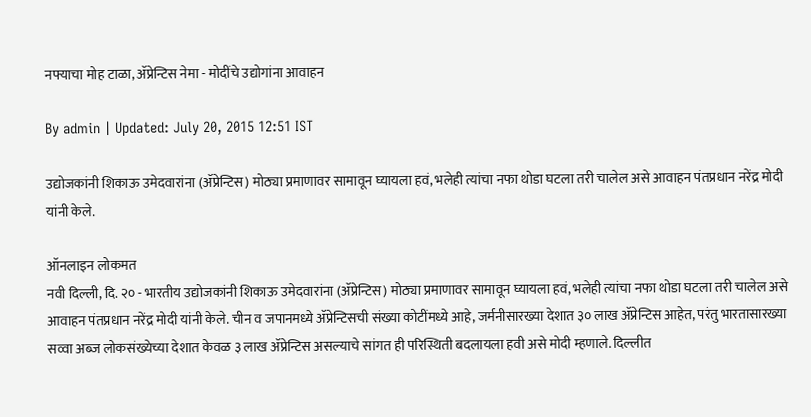नफ्याचा मोह टाळा, ॲप्रेन्टिस नेमा - मोदींचे उद्योगांना आवाहन

By admin | Updated: July 20, 2015 12:51 IST

उद्योजकांनी शिकाऊ उमेदवारांना (ॲप्रेन्टिस) मोठ्या प्रमाणावर सामावून घ्यायला हवं, भलेही त्यांचा नफा थोडा घटला तरी चालेल असे आवाहन पंतप्रधान नरेंद्र मोदी यांनी केले.

ऑनलाइन लोकमत
नवी दिल्ली, दि. २० - भारतीय उद्योजकांनी शिकाऊ उमेदवारांना (ॲप्रेन्टिस) मोठ्या प्रमाणावर सामावून घ्यायला हवं, भलेही त्यांचा नफा थोडा घटला तरी चालेल असे आवाहन पंतप्रधान नरेंद्र मोदी यांनी केले. चीन व जपानमध्ये ॲप्रेन्टिसची संख्या कोटींमध्ये आहे, जर्मनीसारख्या देशात ३० लाख ॲप्रेन्टिस आहेत, परंतु भारतासारख्या सव्वा अब्ज लोकसंख्येच्या देशात केवळ ३ लाख ॲप्रेन्टिस असल्याचे सांगत ही परिस्थिती बदलायला हवी असे मोदी म्हणाले. दिल्लीत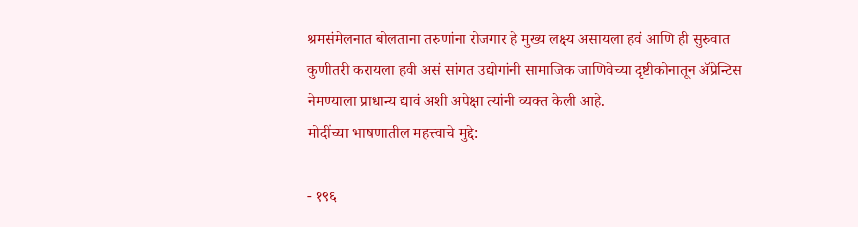श्रमसंमेलनात बोलताना तरुणांना रोजगार हे मुख्य लक्ष्य असायला हवं आणि ही सुरुवात कुणीतरी करायला हवी असं सांगत उद्योगांनी सामाजिक जाणिवेच्या दृष्टीकोनातून ॲप्रेन्टिस नेमण्याला प्राधान्य द्यावं अशी अपेक्षा त्यांनी व्यक्त केली आहे.
मोदींच्या भाषणातील महत्त्वाचे मुद्दे:

- १९६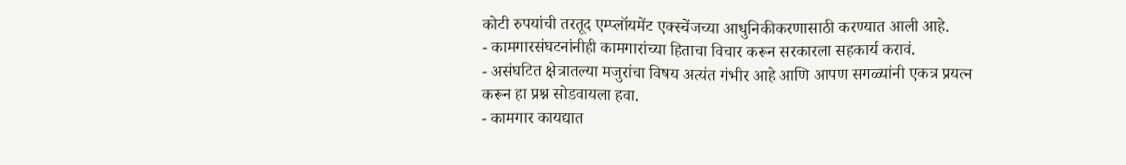कोटी रुपयांची तरतूद एम्प्लॉयमेंट एक्स्चेंजच्या आधुनिकीकरणासाठी करण्यात आली आहे.
- कामगारसंघटनांनीही कामगारांच्या हिताचा विचार करून सरकारला सहकार्य करावं.
- असंघटित क्षेत्रातल्या मजुरांचा विषय अत्यंत गंभीर आहे आणि आपण सगळ्यांनी एकत्र प्रयत्न करून हा प्रश्न सोडवायला हवा.
- कामगार कायद्यात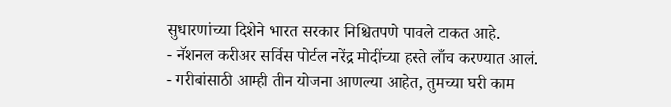सुधारणांच्या दिशेने भारत सरकार निश्चितपणे पावले टाकत आहे.
- नॅशनल करीअर सर्विस पोर्टल नरेंद्र मोदींच्या हस्ते लाँच करण्यात आलं.
- गरीबांसाठी आम्ही तीन योजना आणल्या आहेत, तुमच्या घरी काम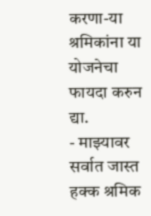करणा-या श्रमिकांना या योजनेचा फायदा करुन द्या.
- माझ्यावर सर्वात जास्त हक्क श्रमिक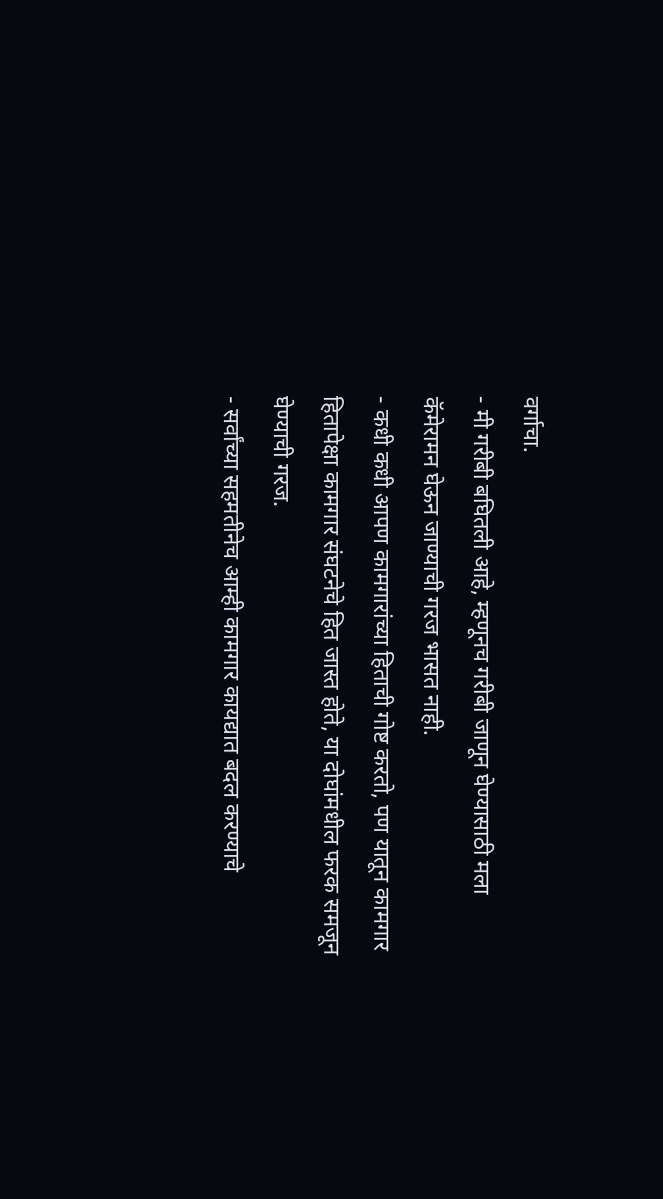वर्गाचा.
- मी गरीबी बघितली आहे, म्हणूनच गरीबी जाणून घेण्यासाठी मला कॅमेरामन घेऊन जाण्याची गरज भासत नाही.
- कधी कधी आपण कामगारांच्या हिताची गोष्ट करतो, पण यातून कामगार हितापेक्षा कामगार संघटनेचे हित जास्त होते, या दोघांमधील फरक समजून घेण्याची गरज.
- सर्वांच्या सहमतीनेच आम्ही कामगार कायद्यात बदल करण्याचे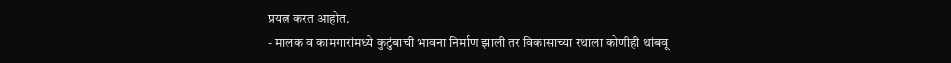प्रयत्न करत आहोत.
- मालक व कामगारांमध्ये कुटुंबाची भावना निर्माण झाली तर विकासाच्या रथाला कोणीही थांबवू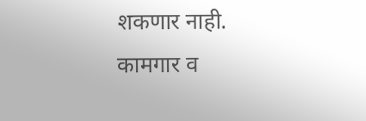शकणार नाही.
कामगार व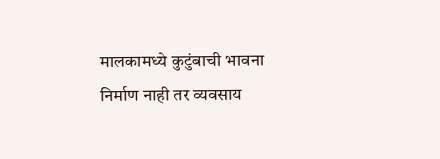मालकामध्ये कुटुंबाची भावना निर्माण नाही तर व्यवसाय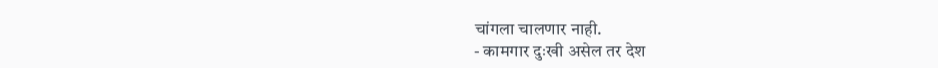चांगला चालणार नाही.
- कामगार दुःखी असेल तर देश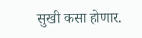सुखी कसा होणार.